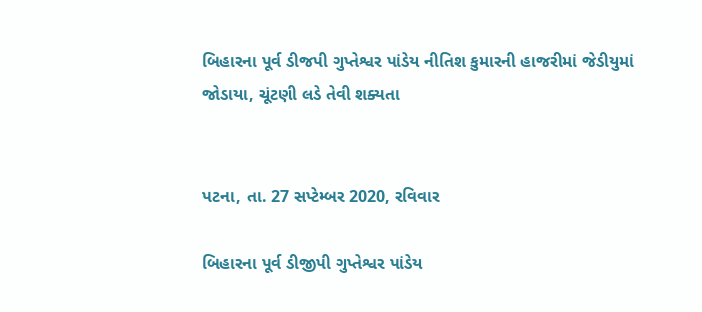બિહારના પૂર્વ ડીજપી ગુપ્તેશ્વર પાંડેય નીતિશ કુમારની હાજરીમાં જેડીયુમાં જોડાયા, ચૂંટણી લડે તેવી શક્યતા


પટના, તા. 27 સપ્ટેમ્બર 2020, રવિવાર

બિહારના પૂર્વ ડીજીપી ગુપ્તેશ્વર પાંડેય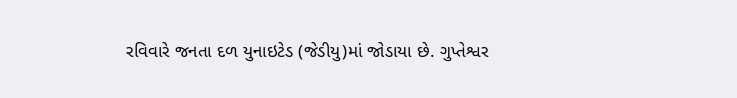રવિવારે જનતા દળ યુનાઇટેડ (જેડીયુ)માં જોડાયા છે. ગુપ્તેશ્વર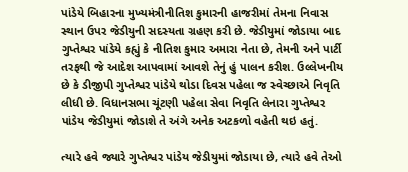પાંડેયે બિહારના મુખ્યમંત્રીનીતિશ કુમારની હાજરીમાં તેમના નિવાસ સ્થાન ઉપર જેડીયુની સદસ્યતા ગ્રહણ કરી છે. જેડીયુમાં જોડાયા બાદ ગુપ્તેશ્વર પાંડેયે કહ્યું કે નીતિશ કુમાર અમારા નેતા છે, તેમની અને પાર્ટી તરફથી જે આદેશ આપવામાં આવશે તેનું હું પાલન કરીશ. ઉલ્લેખનીય છે કે ડીજીપી ગુપ્તેશ્વર પાંડેયે થોડા દિવસ પહેલા જ સ્વેચ્છાએ નિવૃતિ લીધી છે. વિધાનસભા ચૂંટણી પહેલા સેવા નિવૃતિ લેનારા ગુપ્તેશ્વર પાંડેય જેડીયુમાં જોડાશે તે અંગે અનેક અટકળો વહેતી થઇ હતું.

ત્યારે હવે જ્યારે ગુપ્તેશ્વર પાંડેય જેડીયુમાં જોડાયા છે, ત્યારે હવે તેઓ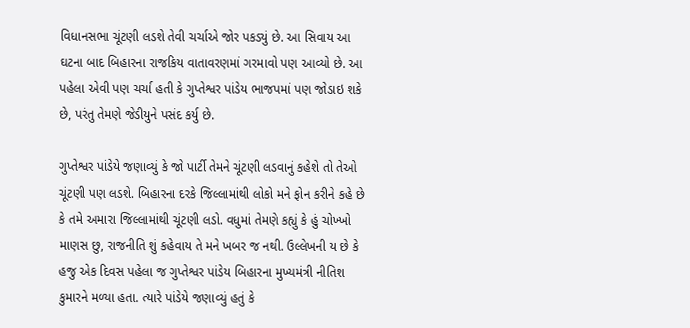વિધાનસભા ચૂંટણી લડશે તેવી ચર્ચાએ જોર પકડ્યું છે. આ સિવાય આ ઘટના બાદ બિહારના રાજકિય વાતાવરણમાં ગરમાવો પણ આવ્યો છે. આ પહેલા એવી પણ ચર્ચા હતી કે ગુપ્તેશ્વર પાંડેય ભાજપમાં પણ જોડાઇ શકે છે, પરંતુ તેમણે જેડીયુને પસંદ કર્યુ છે.

ગુપ્તેશ્વર પાંડેયે જણાવ્યું કે જો પાર્ટી તેમને ચૂંટણી લડવાનું કહેશે તો તેઓ ચૂંટણી પણ લડશે. બિહારના દરકે જિલ્લામાંથી લોકો મને ફોન કરીને કહે છે કે તમે અમારા જિલ્લામાંથી ચૂંટણી લડો. વધુમાં તેમણે કહ્યું કે હું ચોખ્ખો માણસ છુ, રાજનીતિ શું કહેવાય તે મને ખબર જ નથી. ઉલ્લેખની ય છે કે હજુ એક દિવસ પહેલા જ ગુપ્તેશ્વર પાંડેય બિહારના મુખ્યમંત્રી નીતિશ કુમારને મળ્યા હતા. ત્યારે પાંડેયે જણાવ્યું હતું કે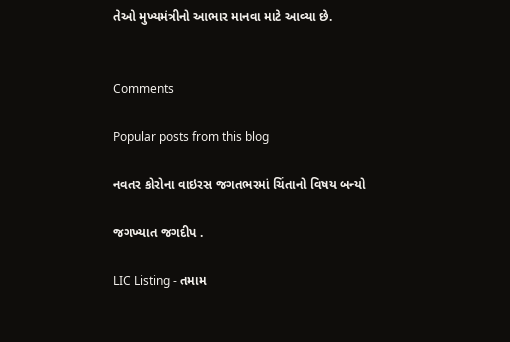તેઓ મુખ્યમંત્રીનો આભાર માનવા માટે આવ્યા છે.


Comments

Popular posts from this blog

નવતર કોરોના વાઇરસ જગતભરમાં ચિંતાનો વિષય બન્યો

જગખ્યાત જગદીપ .

LIC Listing - તમામ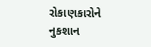રોકાણકારોને નુકશાન